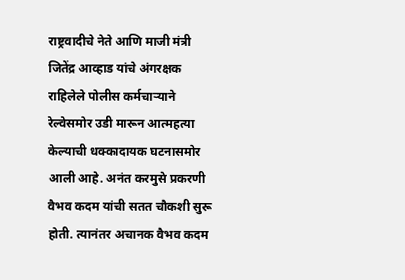राष्ट्रवादीचे नेते आणि माजी मंत्री जितेंद्र आव्हाड यांचे अंगरक्षक राहिलेले पोलीस कर्मचाऱ्याने रेल्वेसमोर उडी मारून आत्महत्या केल्याची धक्कादायक घटनासमोर आली आहे. अनंत करमुसे प्रकरणी वैभव कदम यांची सतत चौकशी सुरू होती. त्यानंतर अचानक वैभव कदम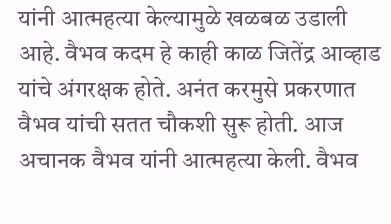यांनी आत्महत्या केल्यामुळे खळबळ उडाली आहे. वैभव कदम हे काही काळ जितेंद्र आव्हाड यांचे अंगरक्षक होते. अनंत करमुसे प्रकरणात वैभव यांची सतत चौकशी सुरू होती. आज अचानक वैभव यांनी आत्महत्या केली. वैभव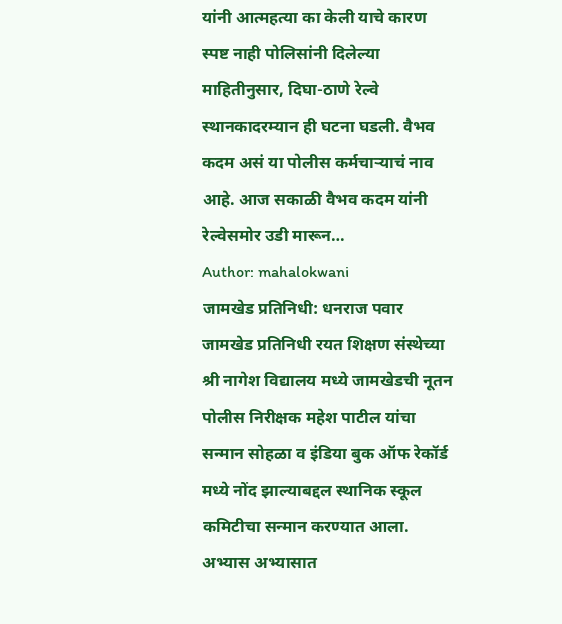यांनी आत्महत्या का केली याचे कारण स्पष्ट नाही पोलिसांनी दिलेल्या माहितीनुसार, दिघा-ठाणे रेल्वे स्थानकादरम्यान ही घटना घडली. वैभव कदम असं या पोलीस कर्मचाऱ्याचं नाव आहे. आज सकाळी वैभव कदम यांनी रेल्वेसमोर उडी मारून…
Author: mahalokwani
जामखेड प्रतिनिधी: धनराज पवार जामखेड प्रतिनिधी रयत शिक्षण संस्थेच्या श्री नागेश विद्यालय मध्ये जामखेडची नूतन पोलीस निरीक्षक महेश पाटील यांचा सन्मान सोहळा व इंडिया बुक ऑफ रेकॉर्ड मध्ये नोंद झाल्याबद्दल स्थानिक स्कूल कमिटीचा सन्मान करण्यात आला. अभ्यास अभ्यासात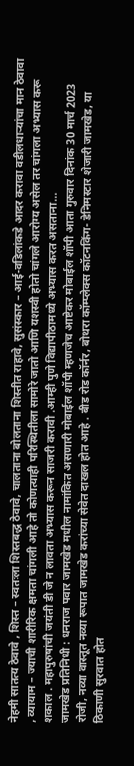नेहमी सातत्य ठेवावे , शिस्त – स्वतःला शिस्तबद्ध ठेवावे, चालताना बोलताना शिस्तीत राहावे, सुसंस्कार – आई-वडिलांकडे आदर करावा वडीलधाऱ्यांचा मान ठेवावा , व्यायाम – ज्याची शारीरिक क्षमता चांगली आहे तो कोणत्याही परिस्थितीला सामोरे जातो आणि यशस्वी होतो चांगले आरोग्य असेल तर चांगला अभ्यास करू शकाल . महापुरुषांची जयंती डी जे न लावता अभ्यास करून साजरी करावी .आम्ही पुणे विद्यापीठामध्ये अभ्यास करत असताना…
जामखेड प्रतिनिधी : धनराज पवार जामखेड मधील नामांकित असणारी मोबाईल शॉपी म्हणजेच आष्टेकर मोबाईल शॉपी आता गुरुवार दिनांक 30 मार्च 2023 रोजी, नव्या वास्तूत नव्या रूपात जामखेड करांच्या सेवेत दाखल होत आहे . बीड रोड कॉर्नर, बोथरा कॉम्प्लेक्स कॉटनकिंग- डेनिमस्टार शेजारी जामखेड, या ठिकाणी सुरवात होत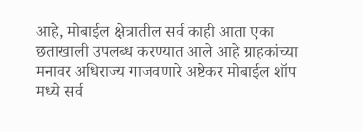आहे, मोबाईल क्षेत्रातील सर्व काही आता एका छताखाली उपलब्ध करण्यात आले आहे ग्राहकांच्या मनावर अधिराज्य गाजवणारे अष्टेकर मोबाईल शॉप मध्ये सर्व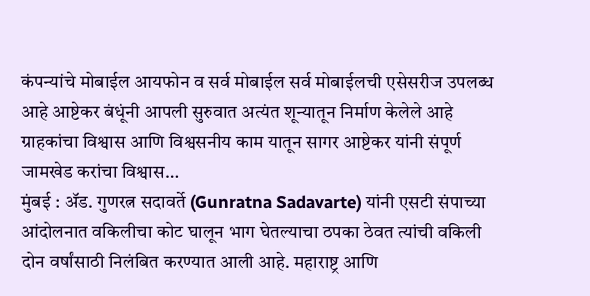कंपन्यांचे मोबाईल आयफोन व सर्व मोबाईल सर्व मोबाईलची एसेसरीज उपलब्ध आहे आष्टेकर बंधूंनी आपली सुरुवात अत्यंत शून्यातून निर्माण केलेले आहे ग्राहकांचा विश्वास आणि विश्वसनीय काम यातून सागर आष्टेकर यांनी संपूर्ण जामखेड करांचा विश्वास…
मुंबई : ॲड. गुणरत्न सदावर्ते (Gunratna Sadavarte) यांनी एसटी संपाच्या आंदोलनात वकिलीचा कोट घालून भाग घेतल्याचा ठपका ठेवत त्यांची वकिली दोन वर्षांसाठी निलंबित करण्यात आली आहे. महाराष्ट्र आणि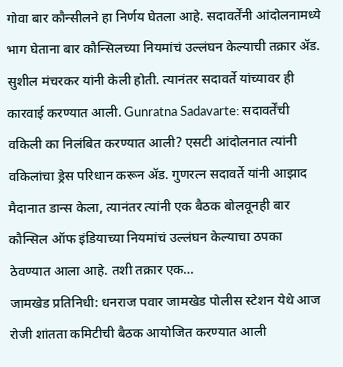गोवा बार कौन्सीलने हा निर्णय घेतला आहे. सदावर्तेंनी आंदोलनामध्ये भाग घेताना बार कौन्सिलच्या नियमांचं उल्लंघन केल्याची तक्रार ॲड. सुशील मंचरकर यांनी केली होती. त्यानंतर सदावर्ते यांच्यावर ही कारवाई करण्यात आली. Gunratna Sadavarte: सदावर्तेंची वकिली का निलंबित करण्यात आली? एसटी आंदोलनात त्यांनी वकिलांचा ड्रेस परिधान करून ॲड. गुणरत्न सदावर्ते यांनी आझाद मैदानात डान्स केला, त्यानंतर त्यांनी एक बैठक बोलवूनही बार कौन्सिल ऑफ इंडियाच्या नियमांचं उल्लंघन केल्याचा ठपका ठेवण्यात आला आहे. तशी तक्रार एक…
जामखेड प्रतिनिधी: धनराज पवार जामखेड पोलीस स्टेशन येथे आज रोजी शांतता कमिटीची बैठक आयोजित करण्यात आली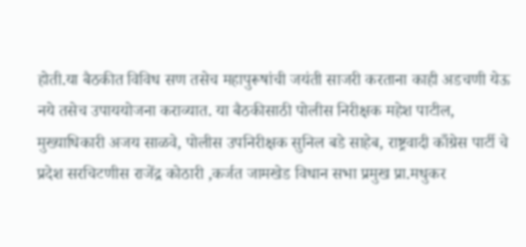होती.या बैठकीत विविध सण तसेच महापुरूषांची जयंती साजरी करताना काही अडचणी येऊ नये तसेच उपाययोजना कराव्यात. या बैठकीसाठी पोलीस निरीक्षक महेश पाटील, मुख्याधिकारी अजय साळवे, पोलीस उपनिरीक्षक सुनिल बडे साहेब, राष्ट्रवादी काँग्रेस पार्टी चे प्रदेश सरचिटणीस राजेंद्र कोठारी ,कर्जत जामखेड विधान सभा प्रमुख प्रा.मधुकर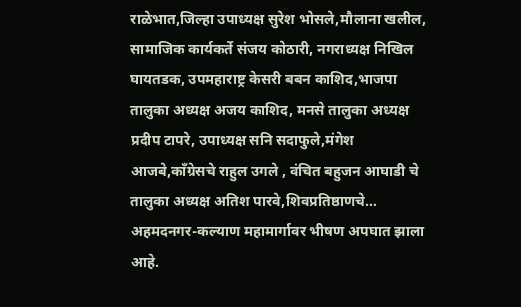राळेभात,जिल्हा उपाध्यक्ष सुरेश भोसले,मौलाना खलील, सामाजिक कार्यकर्ते संजय कोठारी, नगराध्यक्ष निखिल घायतडक, उपमहाराष्ट्र केसरी बबन काशिद,भाजपा तालुका अध्यक्ष अजय काशिद, मनसे तालुका अध्यक्ष प्रदीप टापरे, उपाध्यक्ष सनि सदाफुले,मंगेश आजबे,काँग्रेसचे राहुल उगले , वंचित बहुजन आघाडी चे तालुका अध्यक्ष अतिश पारवे,शिवप्रतिष्ठाणचे…
अहमदनगर-कल्याण महामार्गावर भीषण अपघात झाला आहे.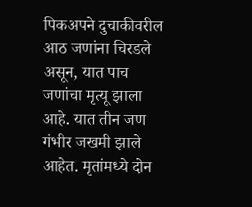पिकअपने दुचाकीवरील आठ जणांना चिरडले असून, यात पाच जणांचा मृत्यू झाला आहे. यात तीन जण गंभीर जखमी झाले आहेत. मृतांमध्ये दोन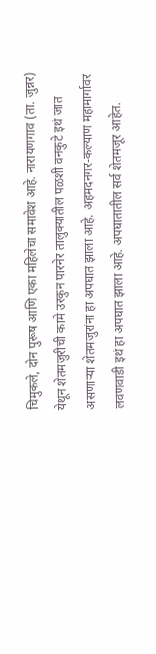चिमुकले, दोन पुरूष आणि एका महिलेचा समावेश आहे. नारायणगाव (ता. जुन्नर) येथून शेतमजुरीची कामे उरकुन पारनेर तालुक्यातील पळशी वनकुटे इथं जात असणाऱ्या शेतमजुरांना हा अपघात झाला आहे. अहमदनगर-कल्याण महामार्गावर लवणवाडी इथं हा अपघात झाला आहे. अपघातातील सर्व शेतमजूर आहेत.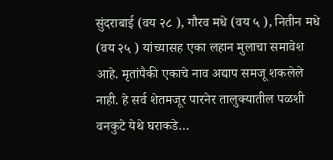सुंदराबाई (वय २८ ), गौरव मधे (वय ५ ), नितीन मधे (वय २५ ) यांच्यासह एका लहान मुलाचा समावेश आहे. मृतांपैकी एकाचे नाव अद्याप समजू शकलेले नाही. हे सर्व शेतमजूर पारनेर तालुक्यातील पळशी वनकुटे येथे घराकडे…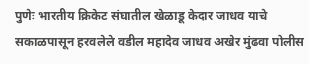पुणेः भारतीय क्रिकेट संघातील खेळाडू केदार जाधव याचे सकाळपासून हरवलेले वडील महादेव जाधव अखेर मुंढवा पोलीस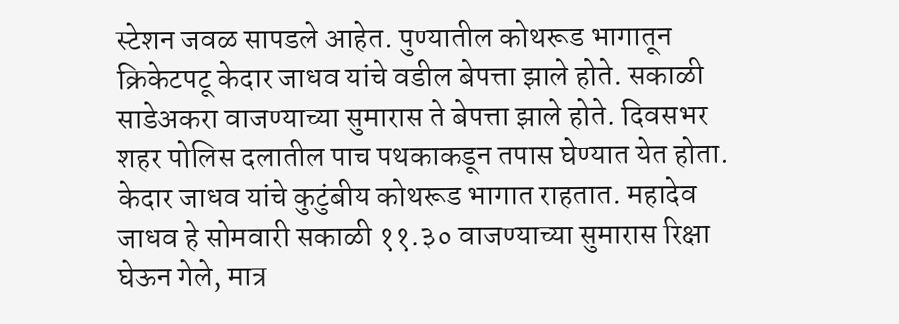स्टेशन जवळ सापडले आहेत. पुण्यातील कोथरूड भागातून क्रिकेटपटू केदार जाधव यांचे वडील बेपत्ता झाले होते. सकाळी साडेअकरा वाजण्याच्या सुमारास ते बेपत्ता झाले होते. दिवसभर शहर पोलिस दलातील पाच पथकाकडून तपास घेण्यात येत होता. केदार जाधव यांचे कुटुंबीय कोथरूड भागात राहतात. महादेव जाधव हे सोमवारी सकाळी ११.३० वाजण्याच्या सुमारास रिक्षा घेऊन गेले, मात्र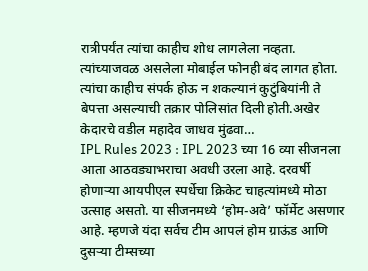रात्रीपर्यंत त्यांचा काहीच शोध लागलेला नव्हता. त्यांच्याजवळ असलेला मोबाईल फोनही बंद लागत होता. त्यांचा काहीच संपर्क होऊ न शकल्यानं कुटुंबियांनी ते बेपत्ता असल्याची तक्रार पोलिसांत दिली होती.अखेर केदारचे वडील महादेव जाधव मुंढवा…
IPL Rules 2023 : IPL 2023 च्या 16 व्या सीजनला आता आठवड्याभराचा अवधी उरला आहे. दरवर्षी होणाऱ्या आयपीएल स्पर्धेचा क्रिकेट चाहत्यांमध्ये मोठा उत्साह असतो. या सीजनमध्ये ‘होम-अवे’ फॉर्मेट असणार आहे. म्हणजे यंदा सर्वच टीम आपलं होम ग्राऊंड आणि दुसऱ्या टीम्सच्या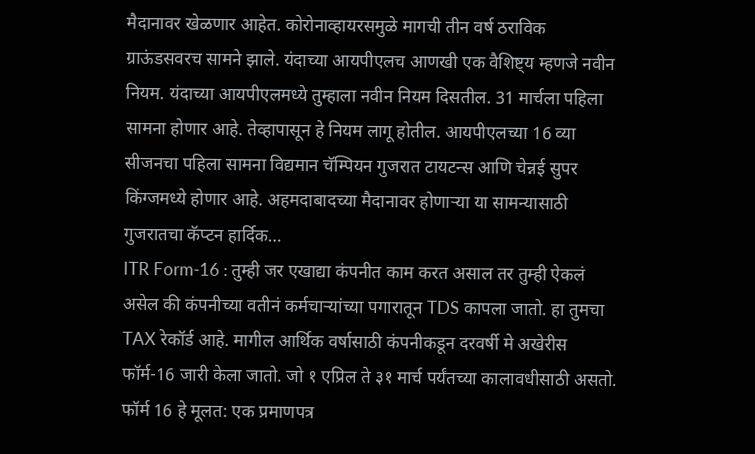मैदानावर खेळणार आहेत. कोरोनाव्हायरसमुळे मागची तीन वर्ष ठराविक ग्राऊंडसवरच सामने झाले. यंदाच्या आयपीएलच आणखी एक वैशिष्ट्य म्हणजे नवीन नियम. यंदाच्या आयपीएलमध्ये तुम्हाला नवीन नियम दिसतील. 31 मार्चला पहिला सामना होणार आहे. तेव्हापासून हे नियम लागू होतील. आयपीएलच्या 16 व्या सीजनचा पहिला सामना विद्यमान चॅम्पियन गुजरात टायटन्स आणि चेन्नई सुपर किंग्जमध्ये होणार आहे. अहमदाबादच्या मैदानावर होणाऱ्या या सामन्यासाठी गुजरातचा कॅप्टन हार्दिक…
ITR Form-16 : तुम्ही जर एखाद्या कंपनीत काम करत असाल तर तुम्ही ऐकलं असेल की कंपनीच्या वतीनं कर्मचाऱ्यांच्या पगारातून TDS कापला जातो. हा तुमचा TAX रेकॉर्ड आहे. मागील आर्थिक वर्षासाठी कंपनीकडून दरवर्षी मे अखेरीस फॉर्म-16 जारी केला जातो. जो १ एप्रिल ते ३१ मार्च पर्यंतच्या कालावधीसाठी असतो. फॉर्म 16 हे मूलत: एक प्रमाणपत्र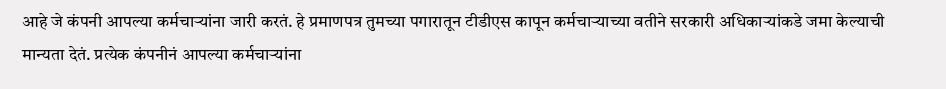आहे जे कंपनी आपल्या कर्मचाऱ्यांना जारी करतं. हे प्रमाणपत्र तुमच्या पगारातून टीडीएस कापून कर्मचाऱ्याच्या वतीने सरकारी अधिकाऱ्यांकडे जमा केल्याची मान्यता देतं. प्रत्येक कंपनीनं आपल्या कर्मचाऱ्यांना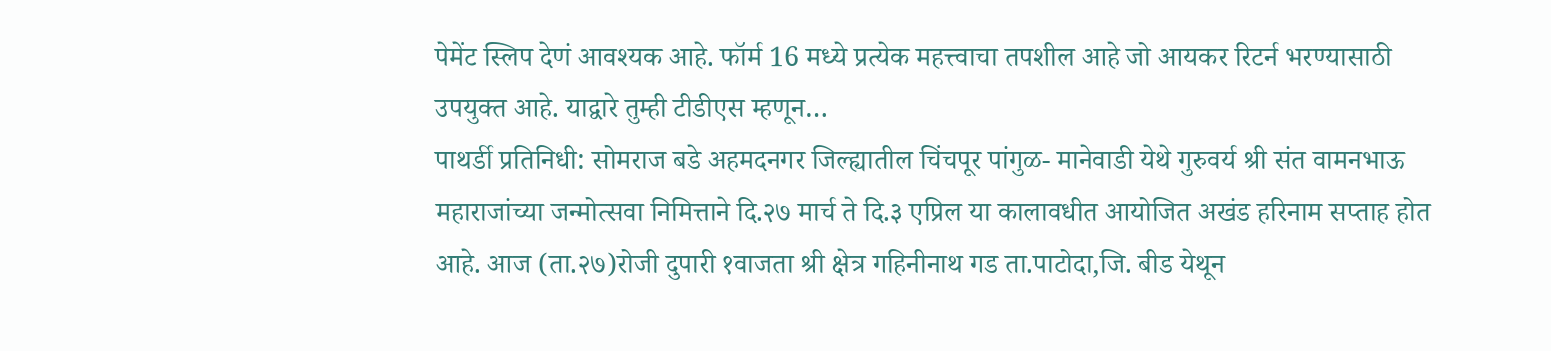पेमेंट स्लिप देणं आवश्यक आहे. फॉर्म 16 मध्ये प्रत्येक महत्त्वाचा तपशील आहे जो आयकर रिटर्न भरण्यासाठी उपयुक्त आहे. याद्वारे तुम्ही टीडीएस म्हणून…
पाथर्डी प्रतिनिधी: सोमराज बडे अहमदनगर जिल्ह्यातील चिंचपूर पांगुळ- मानेवाडी येथे गुरुवर्य श्री संत वामनभाऊ महाराजांच्या जन्मोत्सवा निमित्ताने दि.२७ मार्च ते दि.३ एप्रिल या कालावधीत आयोजित अखंड हरिनाम सप्ताह होत आहे. आज (ता.२७)रोजी दुपारी १वाजता श्री क्षेत्र गहिनीनाथ गड ता.पाटोदा,जि. बीड येथून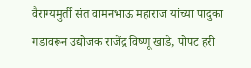वैराग्यमुर्ती संत वामनभाऊ महाराज यांच्या पादुका गडावरून उद्योजक राजेंद्र विष्णू खाडे, पोपट हरी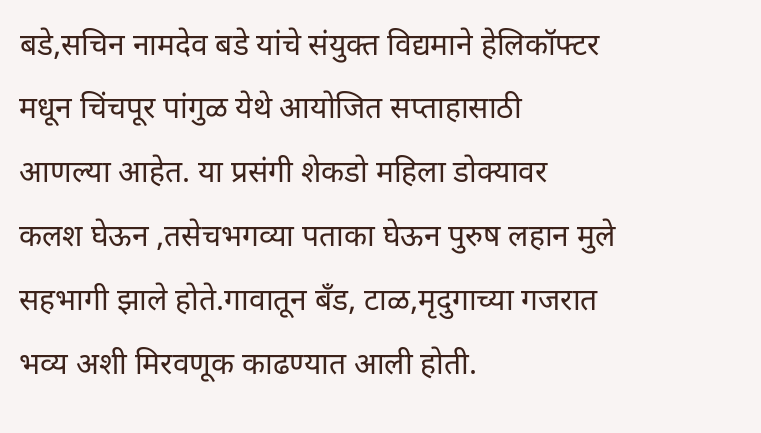बडे,सचिन नामदेव बडे यांचे संयुक्त विद्यमाने हेलिकॉफ्टर मधून चिंचपूर पांगुळ येथे आयोजित सप्ताहासाठी आणल्या आहेत. या प्रसंगी शेकडो महिला डोक्यावर कलश घेऊन ,तसेचभगव्या पताका घेऊन पुरुष लहान मुले सहभागी झाले होते.गावातून बँड, टाळ,मृदुगाच्या गजरात भव्य अशी मिरवणूक काढण्यात आली होती.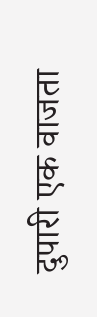दुपारी एक वाजता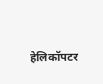हेलिकॉपटर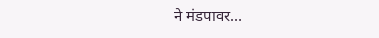ने मंडपावर…